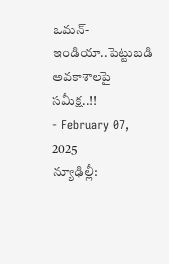ఒమన్-ఇండియా..పెట్టుబడి అవకాశాలపై సమీక్ష..!!
- February 07, 2025
న్యూఢిల్లీ: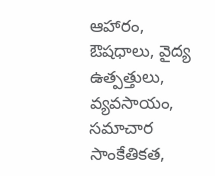ఆహారం, ఔషధాలు, వైద్య ఉత్పత్తులు, వ్యవసాయం, సమాచార సాంకేతికత,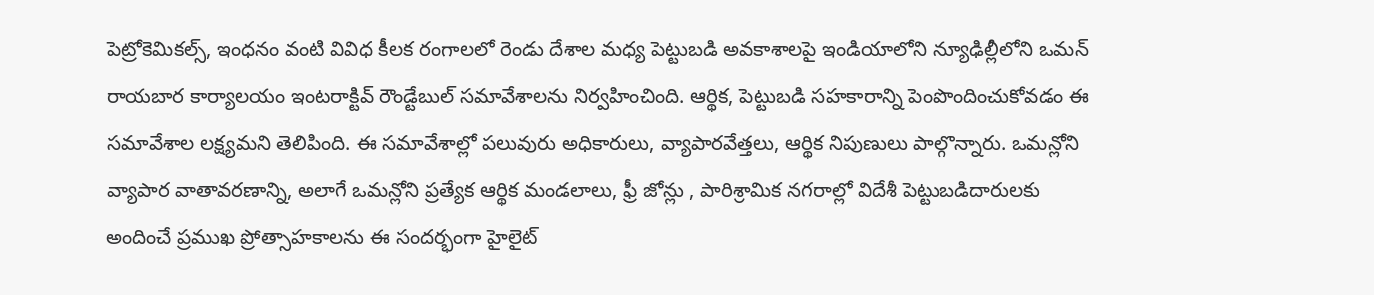పెట్రోకెమికల్స్, ఇంధనం వంటి వివిధ కీలక రంగాలలో రెండు దేశాల మధ్య పెట్టుబడి అవకాశాలపై ఇండియాలోని న్యూఢిల్లీలోని ఒమన్ రాయబార కార్యాలయం ఇంటరాక్టివ్ రౌండ్టేబుల్ సమావేశాలను నిర్వహించింది. ఆర్థిక, పెట్టుబడి సహకారాన్ని పెంపొందించుకోవడం ఈ సమావేశాల లక్ష్యమని తెలిపింది. ఈ సమావేశాల్లో పలువురు అధికారులు, వ్యాపారవేత్తలు, ఆర్థిక నిపుణులు పాల్గొన్నారు. ఒమన్లోని వ్యాపార వాతావరణాన్ని, అలాగే ఒమన్లోని ప్రత్యేక ఆర్థిక మండలాలు, ఫ్రీ జోన్లు , పారిశ్రామిక నగరాల్లో విదేశీ పెట్టుబడిదారులకు అందించే ప్రముఖ ప్రోత్సాహకాలను ఈ సందర్భంగా హైలైట్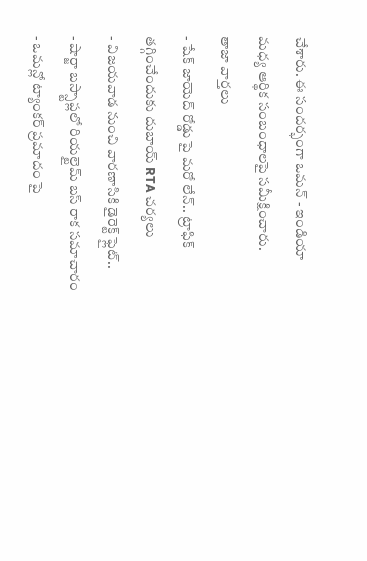చేశారు. ఈ సందర్భంగా ఒమన్ - ఇండియా మధ్య ఆర్థిక సంబంధాలపై సమీక్షించారు.
తాజా వార్తలు
- షేక్ జాయెద్ రోడ్డు పై మరో లేన్.. ట్రాఫిక్ తగ్గించేందుకు దుబాయ్ RTA చర్యలు
- విజయవాడ నుంచి వారణాసికి డైరెక్ట్ ఫ్లైట్..
- షార్జా బస్స్టాప్లలో రియల్టైమ్ బస్ రాక సమాచారం
- ఒమన్లో ట్యాంకర్ ప్రమాదం పై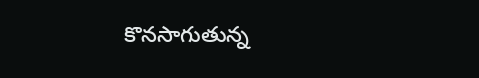కొనసాగుతున్న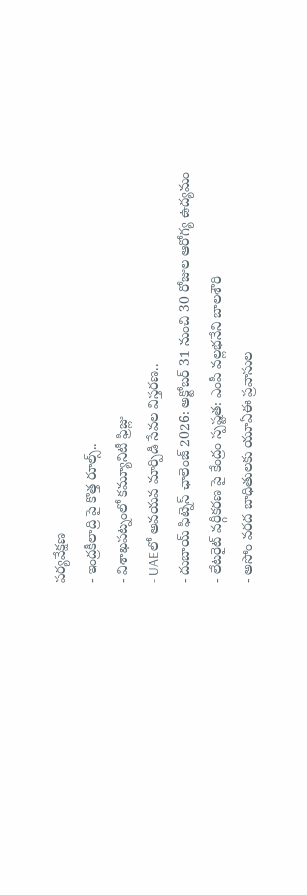పర్యవేక్షణ
- ఇంద్రకీలాద్రి పై కొత్త రూల్స్..
- విశాఖపట్నంలో కమ్యూనిటీ ఫ్రిజ్లు
- UAEలో అవయవ మార్పిడి సేవల విస్తరణ..
- దుబాయ్ ఫిట్నెస్ ఛాలెంజ్ 2026: అక్టోబర్ 31 నుంచి 30 రోజుల ఆరోగ్య ఉద్యమం
- లేటరైట్ వర్గీకరణ పై కేంద్రం స్పష్టత: ఎంపీ వల్లభనేని బాలశౌరి
- అసోం వరద బాధితులకు యూఏఈ ప్రవాసుల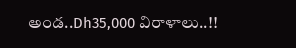అండ..Dh35,000 విరాళాలు..!!